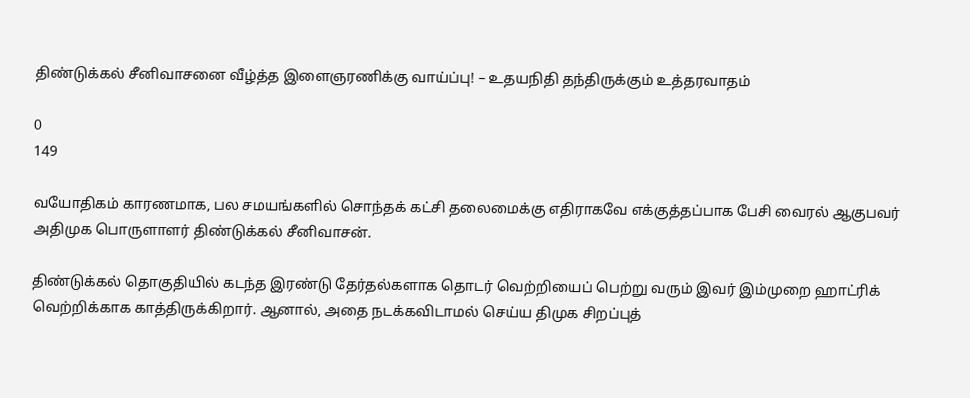திண்டுக்கல் சீனிவாசனை வீழ்த்த இளைஞரணிக்கு வாய்ப்பு! – உதயநிதி தந்திருக்கும் உத்தரவாதம்

0
149

வயோதிகம் காரணமாக, பல சமயங்களில் சொந்தக் கட்சி தலைமைக்கு எதிராகவே எக்குத்தப்பாக பேசி வைரல் ஆகுபவர் அதிமுக பொருளாளர் திண்டுக்கல் சீனிவாசன்.

திண்டுக்கல் தொகுதியில் கடந்த இரண்டு தேர்தல்களாக தொடர் வெற்றியைப் பெற்று வரும் இவர் இம்முறை ஹாட்ரிக் வெற்றிக்காக காத்திருக்கிறார். ஆனால், அதை நடக்கவிடாமல் செய்ய திமுக சிறப்புத்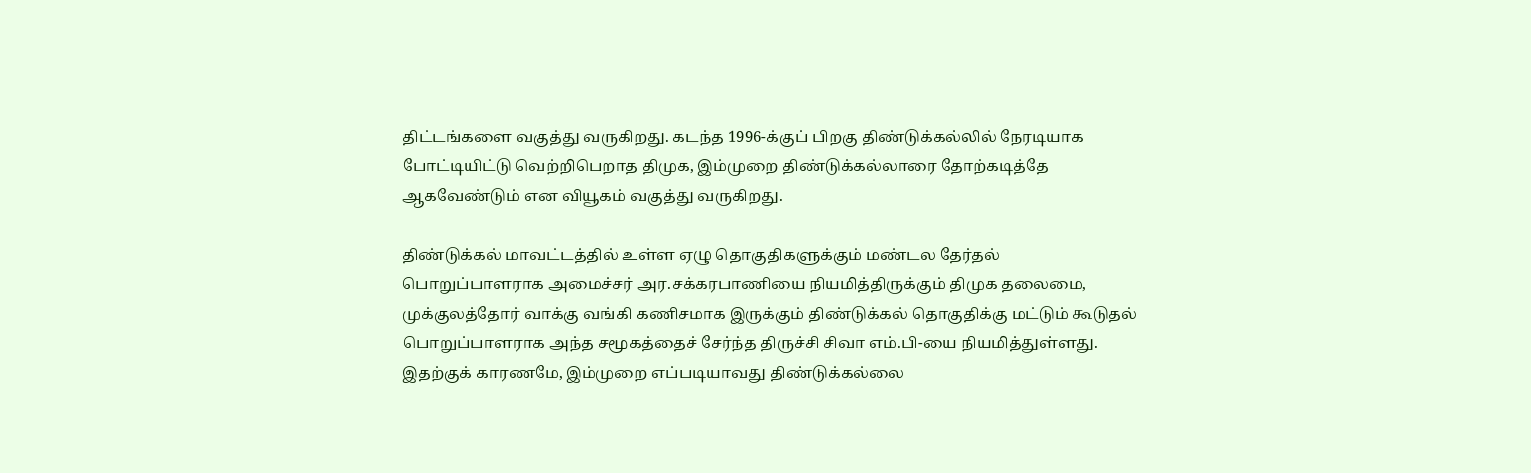திட்டங்களை வகுத்து வருகிறது. கடந்த 1996-க்குப் பிறகு திண்டுக்கல்லில் நேரடியாக போட்டியிட்டு வெற்றிபெறாத திமுக, இம்முறை திண்டுக்கல்லாரை தோற்கடித்தே ஆகவேண்டும் என வியூகம் வகுத்து வருகிறது.

திண்டுக்கல் மாவட்டத்தில் உள்ள ஏழு தொகுதிகளுக்கும் மண்டல தேர்தல் பொறுப்பாளராக அமைச்சர் அர.சக்கரபாணியை நியமித்திருக்கும் திமுக தலைமை, முக்குலத்தோர் வாக்கு வங்கி கணிசமாக இருக்கும் திண்டுக்கல் தொகுதிக்கு மட்டும் கூடுதல் பொறுப்பாளராக அந்த சமூகத்தைச் சேர்ந்த திருச்சி சிவா எம்.பி-யை நியமித்துள்ளது. இதற்குக் காரணமே, இம்முறை எப்படியாவது திண்டுக்கல்லை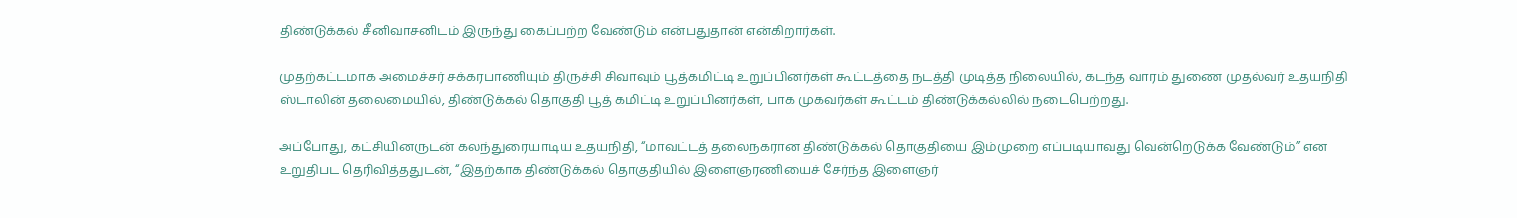திண்டுக்கல் சீனிவாசனிடம் இருந்து கைப்பற்ற வேண்டும் என்பதுதான் என்கிறார்கள்.

முதற்கட்டமாக அமைச்சர் சக்கரபாணியும் திருச்சி சிவாவும் பூத்கமிட்டி உறுப்பினர்கள் கூட்டத்தை நடத்தி முடித்த நிலையில், கடந்த வாரம் துணை முதல்வர் உதயநிதி ஸ்டாலின் தலைமையில், திண்டுக்கல் தொகுதி பூத் கமிட்டி உறுப்பினர்கள், பாக முகவர்கள் கூட்டம் திண்டுக்கல்லில் நடைபெற்றது.

அப்போது, கட்சியினருடன் கலந்துரையாடிய உதயநிதி, “மாவட்டத் தலைநகரான திண்டுக்கல் தொகுதியை இம்முறை எப்படியாவது வென்றெடுக்க வேண்டும்” என உறுதிபட தெரிவித்ததுடன், “இதற்காக திண்டுக்கல் தொகுதியில் இளைஞரணியைச் சேர்ந்த இளைஞர்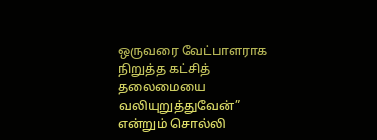ஒருவரை வேட்பாளராக நிறுத்த கட்சித் தலைமையை வலியுறுத்துவேன்” என்றும் சொல்லி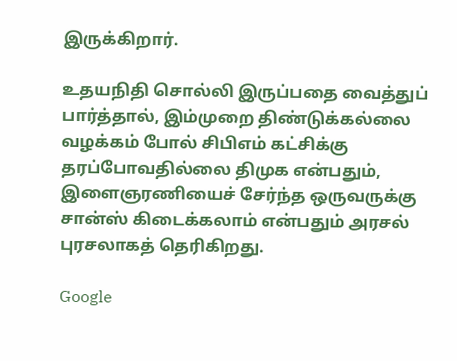இருக்கிறார்.

உதயநிதி சொல்லி இருப்பதை வைத்துப் பார்த்தால், இம்முறை திண்டுக்கல்லை வழக்கம் போல் சிபிஎம் கட்சிக்கு தரப்போவதில்லை திமுக என்பதும், இளைஞரணியைச் சேர்ந்த ஒருவருக்கு சான்ஸ் கிடைக்கலாம் என்பதும் அரசல் புரசலாகத் தெரிகிறது.

Google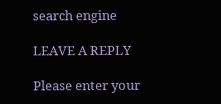search engine

LEAVE A REPLY

Please enter your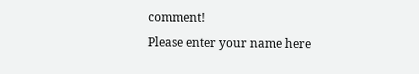comment!
Please enter your name here